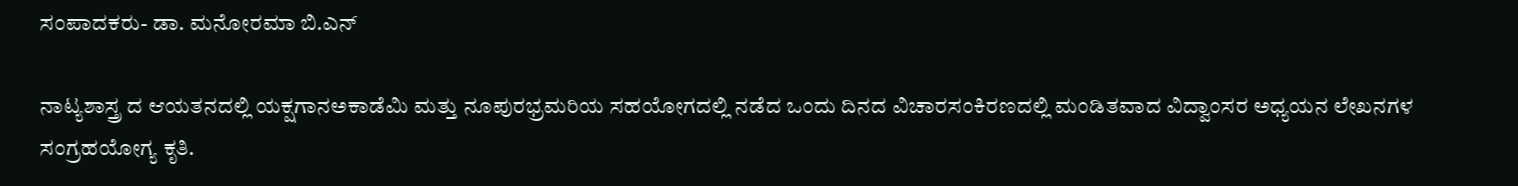ಸಂಪಾದಕರು- ಡಾ. ಮನೋರಮಾ ಬಿ.ಎನ್

ನಾಟ್ಯಶಾಸ್ತ್ರ ದ ಆಯತನದಲ್ಲಿ ಯಕ್ಷಗಾನಅಕಾಡೆಮಿ ಮತ್ತು ನೂಪುರಭ್ರಮರಿಯ ಸಹಯೋಗದಲ್ಲಿ ನಡೆದ ಒಂದು ದಿನದ ವಿಚಾರಸಂಕಿರಣದಲ್ಲಿ ಮಂಡಿತವಾದ ವಿದ್ವಾಂಸರ ಅಧ್ಯಯನ ಲೇಖನಗಳ ಸಂಗ್ರಹಯೋಗ್ಯ ಕೃತಿ.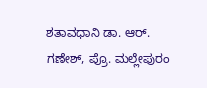ಶತಾವಧಾನಿ ಡಾ. ಆರ್. ಗಣೇಶ್, ಪ್ರೊ. ಮಲ್ಲೇಪುರಂ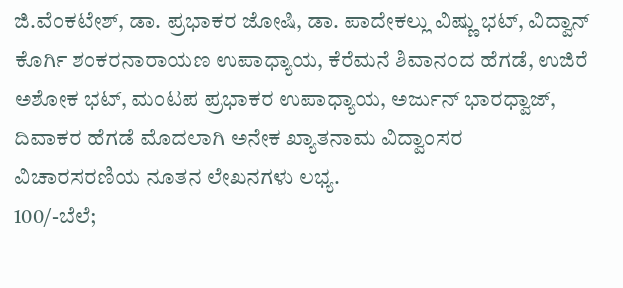ಜಿ.ವೆಂಕಟೇಶ್, ಡಾ. ಪ್ರಭಾಕರ ಜೋಷಿ, ಡಾ. ಪಾದೇಕಲ್ಲು ವಿಷ್ಣು ಭಟ್, ವಿದ್ವಾನ್ ಕೊರ್ಗಿ ಶಂಕರನಾರಾಯಣ ಉಪಾಧ್ಯಾಯ, ಕೆರೆಮನೆ ಶಿವಾನಂದ ಹೆಗಡೆ, ಉಜಿರೆ ಅಶೋಕ ಭಟ್, ಮಂಟಪ ಪ್ರಭಾಕರ ಉಪಾಧ್ಯಾಯ, ಅರ್ಜುನ್ ಭಾರಧ್ವಾಜ್, ದಿವಾಕರ ಹೆಗಡೆ ಮೊದಲಾಗಿ ಅನೇಕ ಖ್ಯಾತನಾಮ ವಿದ್ವಾಂಸರ ವಿಚಾರಸರಣಿಯ ನೂತನ ಲೇಖನಗಳು ಲಭ್ಯ.
100/-ಬೆಲೆ;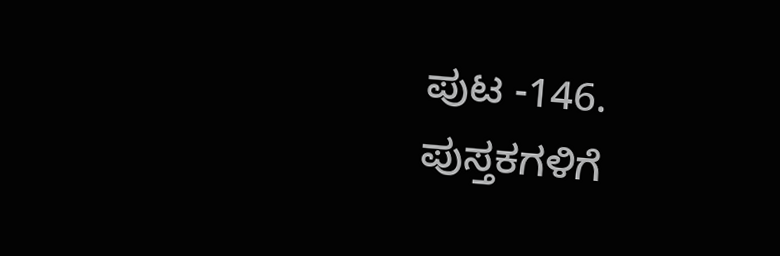ಪುಟ -146.
ಪುಸ್ತಕಗಳಿಗೆ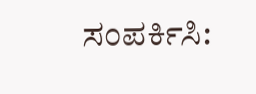ಸಂಪರ್ಕಿಸಿ: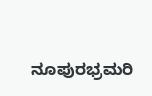ನೂಪುರಭ್ರಮರಿ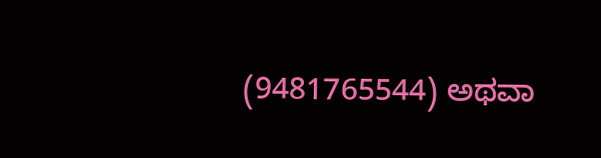(9481765544) ಅಥವಾ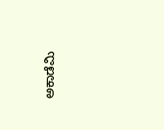ಅಕಾಡೆಮಿ